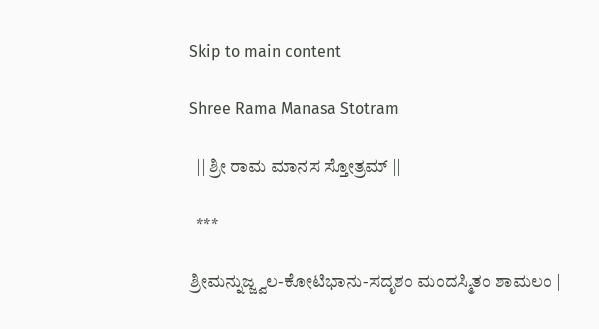Skip to main content

Shree Rama Manasa Stotram

  || ಶ್ರೀ ರಾಮ ಮಾನಸ ಸ್ತೋತ್ರಮ್ ||

  ***

ಶ್ರೀಮನ್ನುಜ್ಜ್ವಲ-ಕೋಟಿಭಾನು-ಸದೃಶಂ ಮಂದಸ್ಮಿತಂ ಶಾಮಲಂ |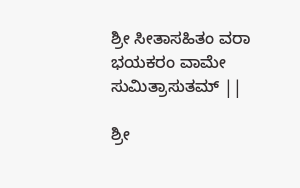ಶ್ರೀ ಸೀತಾಸಹಿತಂ ವರಾ ಭಯಕರಂ ವಾಮೇ ಸುಮಿತ್ರಾಸುತಮ್ ||

ಶ್ರೀ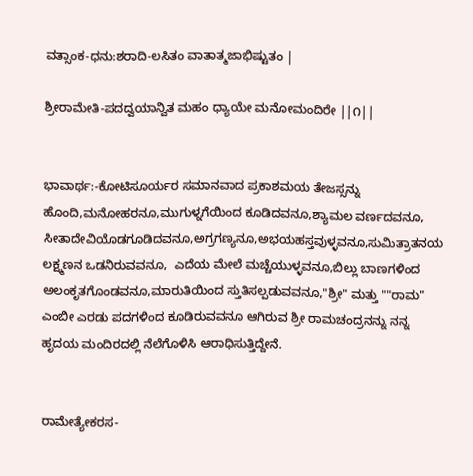ವತ್ಸಾಂಕ-ಧನು:ಶರಾದಿ-ಲಸಿತಂ ವಾತಾತ್ಮಜಾಭಿಷ್ಟುತಂ |

ಶ್ರೀರಾಮೇತಿ-ಪದದ್ವಯಾನ್ವಿತ ಮಹಂ ಧ್ಯಾಯೇ ಮನೋಮಂದಿರೇ ||೧||


ಭಾವಾರ್ಥ:-ಕೋಟಿಸೂರ್ಯರ ಸಮಾನವಾದ ಪ್ರಕಾಶಮಯ ತೇಜಸ್ಸನ್ನು ಹೊಂದಿ,ಮನೋಹರನೂ,ಮುಗುಳ್ನಗೆಯಿಂದ ಕೂಡಿದವನೂ,ಶ್ಯಾಮಲ ವರ್ಣದವನೂ, ಸೀತಾದೇವಿಯೊಡಗೂಡಿದವನೂ,ಅಗ್ರಗಣ್ಯನೂ,ಅಭಯಹಸ್ತವುಳ್ಳವನೂ,ಸುಮಿತ್ರಾತನಯ ಲಕ್ಷ್ಮಣನ ಒಡನಿರುವವನೂ,  ಎದೆಯ ಮೇಲೆ ಮಚ್ಚೆಯುಳ್ಳವನೂ,ಬಿಲ್ಲು ಬಾಣಗಳಿಂದ ಅಲಂಕೃತಗೊಂಡವನೂ,ಮಾರುತಿಯಿಂದ ಸ್ತುತಿಸಲ್ಪಡುವವನೂ,"ಶ್ರೀ" ಮತ್ತು ""ರಾಮ" ಎಂಬೀ ಎರಡು ಪದಗಳಿಂದ ಕೂಡಿರುವವನೂ ಆಗಿರುವ ಶ್ರೀ ರಾಮಚಂದ್ರನನ್ನು ನನ್ನ ಹೃದಯ ಮಂದಿರದಲ್ಲಿ ನೆಲೆಗೊಳಿಸಿ ಆರಾಧಿಸುತ್ತಿದ್ದೇನೆ.


ರಾಮೇತ್ಯೇಕರಸ-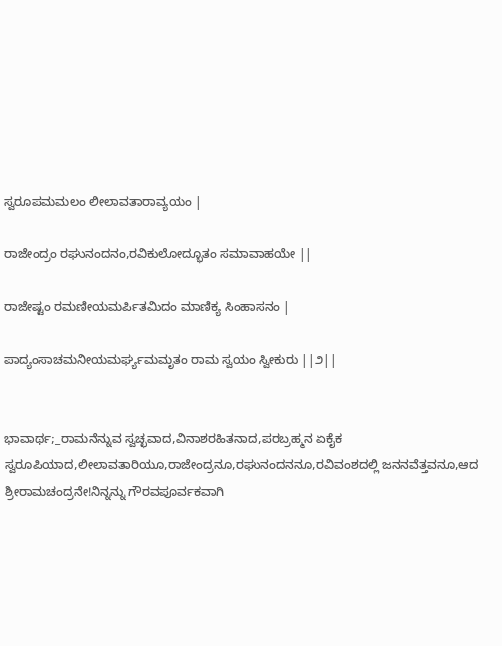ಸ್ವರೂಪಮಮಲಂ ಲೀಲಾವತಾರಾವ್ಯಯಂ |

ರಾಜೇಂದ್ರಂ ರಘುನಂದನಂ,ರವಿಕುಲೋದ್ಭೂತಂ ಸಮಾವಾಹಯೇ ||

ರಾಜೇಷ್ಟಂ ರಮಣೀಯಮರ್ಪಿತಮಿದಂ ಮಾಣಿಕ್ಯ ಸಿಂಹಾಸನಂ |

ಪಾದ್ಯಂಸಾಚಮನೀಯಮರ್ಘ್ಯಮಮೃತಂ ರಾಮ ಸ್ವಯಂ ಸ್ವೀಕುರು ||೨||


ಭಾವಾರ್ಥ;_ರಾಮನೆನ್ನುವ ಸ್ವಚ್ಛವಾದ,ವಿನಾಶರಹಿತನಾದ,ಪರಬ್ರಹ್ಮನ ಏಕೈಕ ಸ್ವರೂಪಿಯಾದ,ಲೀಲಾವತಾರಿಯೂ,ರಾಜೇಂದ್ರನೂ,ರಘುನಂದನನೂ,ರವಿವಂಶದಲ್ಲಿ ಜನನವೆತ್ತವನೂ,ಆದ ಶ್ರೀರಾಮಚಂದ್ರನೇ!ನಿನ್ನನ್ನು ಗೌರವಪೂರ್ವಕವಾಗಿ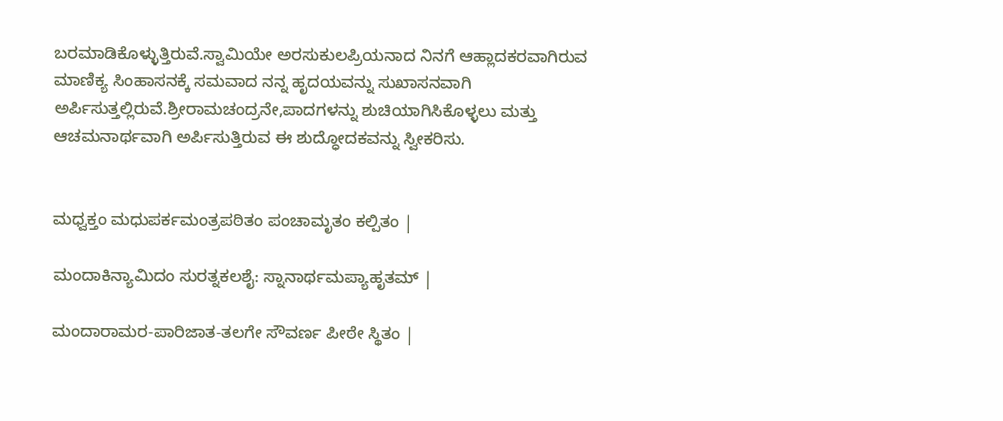ಬರಮಾಡಿಕೊಳ್ಳುತ್ತಿರುವೆ.ಸ್ವಾಮಿಯೇ ಅರಸುಕುಲಪ್ರಿಯನಾದ ನಿನಗೆ ಆಹ್ಲಾದಕರವಾಗಿರುವ ಮಾಣಿಕ್ಯ ಸಿಂಹಾಸನಕ್ಕೆ ಸಮವಾದ ನನ್ನ ಹೃದಯವನ್ನು ಸುಖಾಸನವಾಗಿ ಅರ್ಪಿಸುತ್ತಲ್ಲಿರುವೆ.ಶ್ರೀರಾಮಚಂದ್ರನೇ,ಪಾದಗಳನ್ನು ಶುಚಿಯಾಗಿಸಿಕೊಳ್ಳಲು ಮತ್ತು ಆಚಮನಾರ್ಥವಾಗಿ ಅರ್ಪಿಸುತ್ತಿರುವ ಈ ಶುದ್ಧೋದಕವನ್ನು ಸ್ವೀಕರಿಸು.


ಮಧ್ವಕ್ತಂ ಮಧುಪರ್ಕಮಂತ್ರಪಠಿತಂ ಪಂಚಾಮೃತಂ ಕಲ್ಪಿತಂ |

ಮಂದಾಕಿನ್ಯಾಮಿದಂ ಸುರತ್ನಕಲಶೈ: ಸ್ನಾನಾರ್ಥಮಪ್ಯಾಹೃತಮ್ |

ಮಂದಾರಾಮರ-ಪಾರಿಜಾತ-ತಲಗೇ ಸೌವರ್ಣ ಪೀಠೇ ಸ್ಥಿತಂ |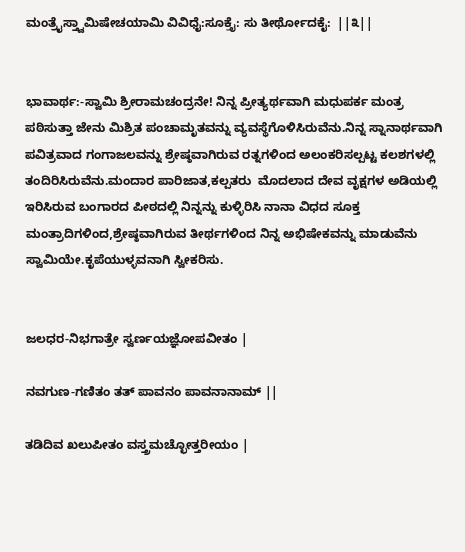ಮಂತ್ರೈಸ್ತ್ವಾಮಿಷೇಚಯಾಮಿ ವಿವಿಧೈ:ಸೂಕ್ತೈ: ಸು ತೀರ್ಥೋದಕೈ:  ||೩||


ಭಾವಾರ್ಥ:-ಸ್ವಾಮಿ ಶ್ರೀರಾಮಚಂದ್ರನೇ! ನಿನ್ನ ಪ್ರೀತ್ಯರ್ಥವಾಗಿ ಮಧುಪರ್ಕ ಮಂತ್ರ ಪಠಿಸುತ್ತಾ ಜೇನು ಮಿಶ್ರಿತ ಪಂಚಾಮೃತವನ್ನು ವ್ಯವಸ್ಥೆಗೊಳಿಸಿರುವೆನು.ನಿನ್ನ ಸ್ನಾನಾರ್ಥವಾಗಿ ಪವಿತ್ರವಾದ ಗಂಗಾಜಲವನ್ನು ಶ್ರೇಷ್ಠವಾಗಿರುವ ರತ್ನಗಳಿಂದ ಅಲಂಕರಿಸಲ್ಪಟ್ಟ ಕಲಶಗಳಲ್ಲಿ ತಂದಿರಿಸಿರುವೆನು.ಮಂದಾರ ಪಾರಿಜಾತ,ಕಲ್ಪತರು  ಮೊದಲಾದ ದೇವ ವೃಕ್ಷಗಳ ಅಡಿಯಲ್ಲಿ ಇರಿಸಿರುವ ಬಂಗಾರದ ಪೀಠದಲ್ಲಿ ನಿನ್ನನ್ನು ಕುಳ್ಳಿರಿಸಿ ನಾನಾ ವಿಧದ ಸೂಕ್ತ ಮಂತ್ರಾದಿಗಳಿಂದ,ಶ್ರೇಷ್ಠವಾಗಿರುವ ತೀರ್ಥಗಳಿಂದ ನಿನ್ನ ಅಭಿಷೇಕವನ್ನು ಮಾಡುವೆನು ಸ್ವಾಮಿಯೇ.ಕೃಪೆಯುಳ್ಳವನಾಗಿ ಸ್ವೀಕರಿಸು.


ಜಲಧರ-ನಿಭಗಾತ್ರೇ ಸ್ವರ್ಣಯಜ್ಞೋಪವೀತಂ |

ನವಗುಣ-ಗಣಿತಂ ತತ್ ಪಾವನಂ ಪಾವನಾನಾಮ್ ||

ತಡಿದಿವ ಖಲುಪೀತಂ ವಸ್ತ್ರಮಚ್ಛೋತ್ತರೀಯಂ |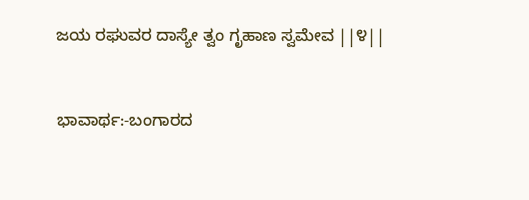ಜಯ ರಘುವರ ದಾಸ್ಯೇ ತ್ವಂ ಗೃಹಾಣ ಸ್ವಮೇವ ||೪||


ಭಾವಾರ್ಥ:-ಬಂಗಾರದ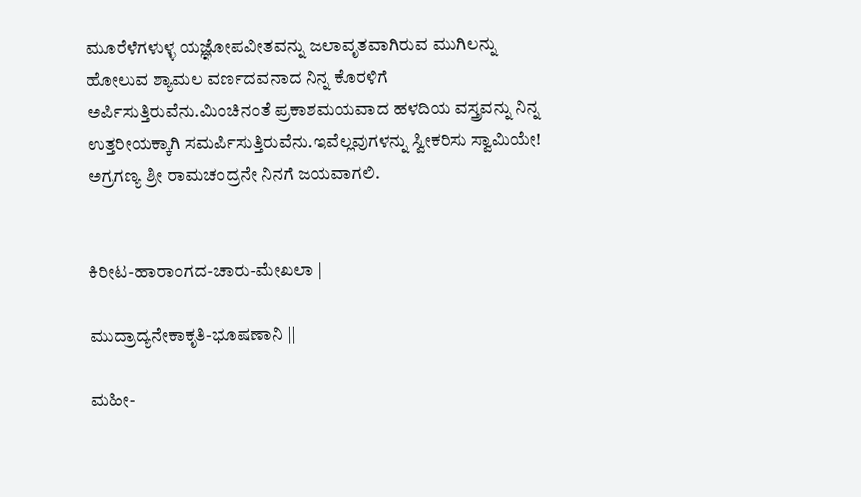ಮೂರೆಳೆಗಳುಳ್ಳ ಯಜ್ಞೋಪವೀತವನ್ನು ಜಲಾವೃತವಾಗಿರುವ ಮುಗಿಲನ್ನು ಹೋಲುವ ಶ್ಯಾಮಲ ವರ್ಣದವನಾದ ನಿನ್ನ ಕೊರಳಿಗೆ ಅರ್ಪಿಸುತ್ತಿರುವೆನು.ಮಿಂಚಿನಂತೆ ಪ್ರಕಾಶಮಯವಾದ ಹಳದಿಯ ವಸ್ತ್ರವನ್ನು ನಿನ್ನ ಉತ್ತರೀಯಕ್ಕಾಗಿ ಸಮರ್ಪಿಸುತ್ತಿರುವೆನು.ಇವೆಲ್ಲವುಗಳನ್ನು ಸ್ವೀಕರಿಸು ಸ್ವಾಮಿಯೇ!  ಅಗ್ರಗಣ್ಯ ಶ್ರೀ ರಾಮಚಂದ್ರನೇ ನಿನಗೆ ಜಯವಾಗಲಿ.


ಕಿರೀಟ-ಹಾರಾಂಗದ-ಚಾರು-ಮೇಖಲಾ |

ಮುದ್ರಾದ್ಯನೇಕಾಕೃತಿ-ಭೂಷಣಾನಿ ||

ಮಹೀ-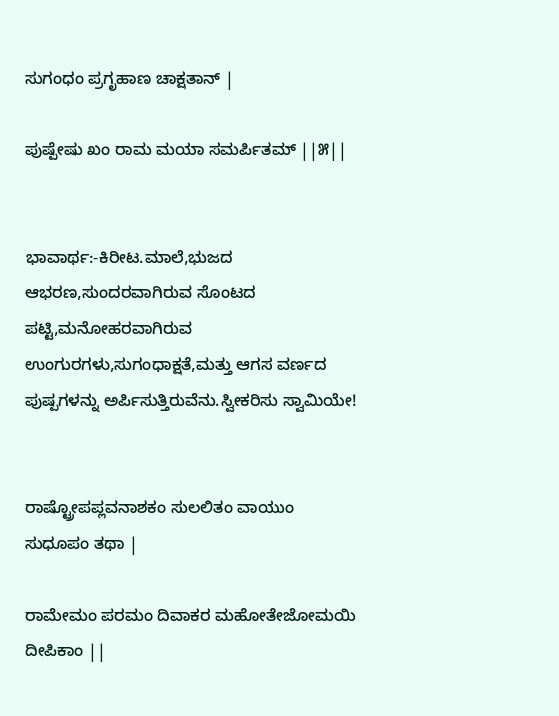ಸುಗಂಧಂ ಪ್ರಗೃಹಾಣ ಚಾಕ್ಷತಾನ್ |

ಪುಷ್ಪೇಷು ಖಂ ರಾಮ ಮಯಾ ಸಮರ್ಪಿತಮ್ ||೫||


ಭಾವಾರ್ಥ:-ಕಿರೀಟ.ಮಾಲೆ,ಭುಜದ ಆಭರಣ,ಸುಂದರವಾಗಿರುವ ಸೊಂಟದ ಪಟ್ಟಿ,ಮನೋಹರವಾಗಿರುವ ಉಂಗುರಗಳು,ಸುಗಂಧಾಕ್ಷತೆ,ಮತ್ತು ಆಗಸ ವರ್ಣದ ಪುಷ್ಪಗಳನ್ನು ಅರ್ಪಿಸುತ್ತಿರುವೆನು.ಸ್ವೀಕರಿಸು ಸ್ವಾಮಿಯೇ!


ರಾಷ್ಟ್ರೋಪಪ್ಲವನಾಶಕಂ ಸುಲಲಿತಂ ವಾಯುಂ ಸುಧೂಪಂ ತಥಾ |

ರಾಮೇಮಂ ಪರಮಂ ದಿವಾಕರ ಮಹೋತೇಜೋಮಯಿ ದೀಪಿಕಾಂ ||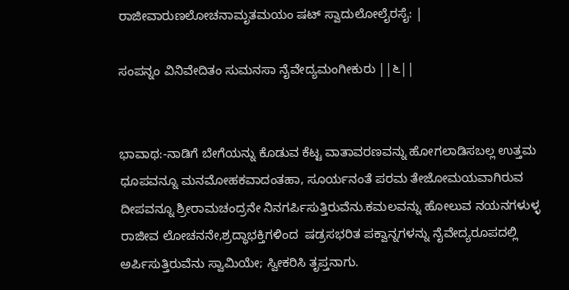ರಾಜೀವಾರುಣಲೋಚನಾಮೃತಮಯಂ ಷಟ್ ಸ್ವಾದುಲೋಲೈರಸೈ: |

ಸಂಪನ್ನಂ ವಿನಿವೇದಿತಂ ಸುಮನಸಾ ನೈವೇದ್ಯಮಂಗೀಕುರು ||೬||


ಭಾವಾಥ:-ನಾಡಿಗೆ ಬೇಗೆಯನ್ನು ಕೊಡುವ ಕೆಟ್ಟ ವಾತಾವರಣವನ್ನು ಹೋಗಲಾಡಿಸಬಲ್ಲ ಉತ್ತಮ ಧೂಪವನ್ನೂ ಮನಮೋಹಕವಾದಂತಹಾ, ಸೂರ್ಯನಂತೆ ಪರಮ ತೇಜೋಮಯವಾಗಿರುವ ದೀಪವನ್ನೂ ಶ್ರೀರಾಮಚಂದ್ರನೇ ನಿನಗರ್ಪಿಸುತ್ತಿರುವೆನು.ಕಮಲವನ್ನು ಹೋಲುವ ನಯನಗಳುಳ್ಳ ರಾಜೀವ ಲೋಚನನೇ,ಶ್ರದ್ಧಾಭಕ್ತಿಗಳಿಂದ  ಷಡ್ರಸಭರಿತ ಪಕ್ವಾನ್ನಗಳನ್ನು ನೈವೇದ್ಯರೂಪದಲ್ಲಿ ಅರ್ಪಿಸುತ್ತಿರುವೆನು ಸ್ವಾಮಿಯೇ; ಸ್ವೀಕರಿಸಿ ತೃಪ್ತನಾಗು.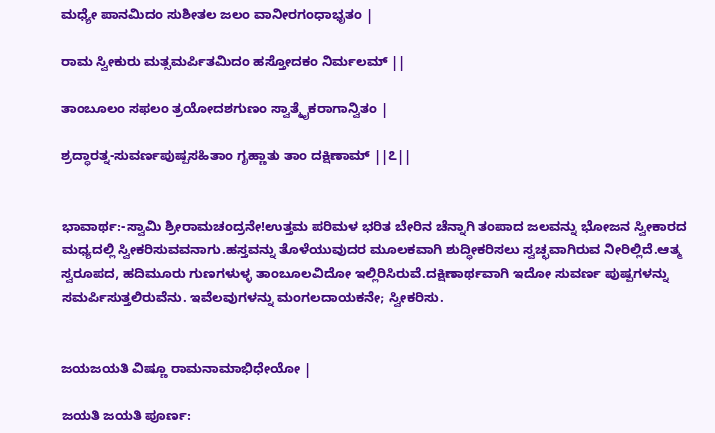ಮಧ್ಯೇ ಪಾನಮಿದಂ ಸುಶೀತಲ ಜಲಂ ವಾನೀರಗಂಧಾಭೃತಂ |

ರಾಮ ಸ್ವೀಕುರು ಮತ್ಸಮರ್ಪಿತಮಿದಂ ಹಸ್ತೋದಕಂ ನಿರ್ಮಲಮ್ ||

ತಾಂಬೂಲಂ ಸಫಲಂ ತ್ರಯೋದಶಗುಣಂ ಸ್ವಾತ್ಮೈಕರಾಗಾನ್ವಿತಂ |

ಶ್ರದ್ಧಾರತ್ನ-ಸುವರ್ಣಪುಷ್ಪಸಹಿತಾಂ ಗೃಹ್ಣಾತು ತಾಂ ದಕ್ಷಿಣಾಮ್ ||೭||


ಭಾವಾರ್ಥ:-ಸ್ವಾಮಿ ಶ್ರೀರಾಮಚಂದ್ರನೇ!ಉತ್ತಮ ಪರಿಮಳ ಭರಿತ ಬೇರಿನ ಚೆನ್ನಾಗಿ ತಂಪಾದ ಜಲವನ್ನು ಭೋಜನ ಸ್ವೀಕಾರದ ಮಧ್ಯದಲ್ಲಿ ಸ್ವೀಕರಿಸುವವನಾಗು.ಹಸ್ತವನ್ನು ತೊಳೆಯುವುದರ ಮೂಲಕವಾಗಿ ಶುದ್ಧೀಕರಿಸಲು ಸ್ವಚ್ಛವಾಗಿರುವ ನೀರಿಲ್ಲಿದೆ.ಆತ್ಮ ಸ್ವರೂಪದ, ಹದಿಮೂರು ಗುಣಗಳುಳ್ಳ ತಾಂಬೂಲವಿದೋ ಇಲ್ಲಿರಿಸಿರುವೆ.ದಕ್ಷಿಣಾರ್ಥವಾಗಿ ಇದೋ ಸುವರ್ಣ ಪುಷ್ಪಗಳನ್ನು ಸಮರ್ಪಿಸುತ್ತಲಿರುವೆನು. ಇವೆಲವುಗಳನ್ನು ಮಂಗಲದಾಯಕನೇ; ಸ್ವೀಕರಿಸು.


ಜಯಜಯತಿ ವಿಷ್ಣೂ ರಾಮನಾಮಾಭಿಧೇಯೋ |

ಜಯತಿ ಜಯತಿ ಪೂರ್ಣ: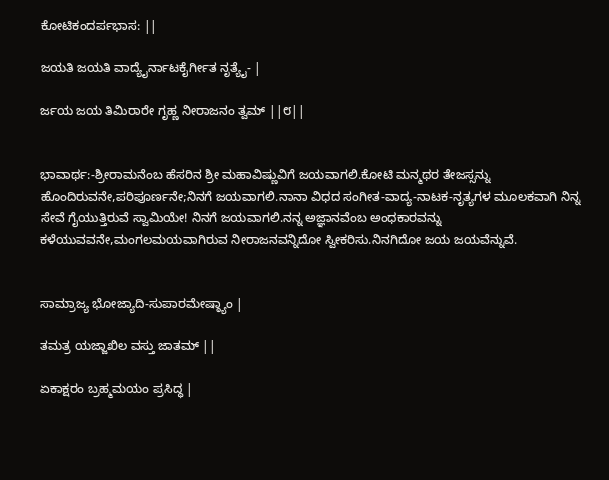ಕೋಟಿಕಂದರ್ಪಭಾಸ: ||

ಜಯತಿ ಜಯತಿ ವಾದ್ಯೈರ್ನಾಟಕೈರ್ಗೀತ ನೃತ್ಯೈ- |

ರ್ಜಯ ಜಯ ತಿಮಿರಾರೇ ಗೃಹ್ಣ ನೀರಾಜನಂ ತ್ವಮ್ ||೮||


ಭಾವಾರ್ಥ:-ಶ್ರೀರಾಮನೆಂಬ ಹೆಸರಿನ ಶ್ರೀ ಮಹಾವಿಷ್ಣುವಿಗೆ ಜಯವಾಗಲಿ.ಕೋಟಿ ಮನ್ಮಥರ ತೇಜಸ್ಸನ್ನು ಹೊಂದಿರುವನೇ,ಪರಿಪೂರ್ಣನೇ;ನಿನಗೆ ಜಯವಾಗಲಿ.ನಾನಾ ವಿಧದ ಸಂಗೀತ-ವಾದ್ಯ-ನಾಟಕ-ನೃತ್ಯಗಳ ಮೂಲಕವಾಗಿ ನಿನ್ನ ಸೇವೆ ಗೈಯುತ್ತಿರುವೆ ಸ್ವಾಮಿಯೇ! ನಿನಗೆ ಜಯವಾಗಲಿ.ನನ್ನ ಅಜ್ಞಾನವೆಂಬ ಅಂಧಕಾರವನ್ನು ಕಳೆಯುವವನೇ,ಮಂಗಲಮಯವಾಗಿರುವ ನೀರಾಜನವನ್ನಿದೋ ಸ್ವೀಕರಿಸು.ನಿನಗಿದೋ ಜಯ ಜಯವೆನ್ನುವೆ.


ಸಾಮ್ರಾಜ್ಯ ಭೋಜ್ಯಾದಿ-ಸುಪಾರಮೇಷ್ಠ್ಯಾಂ |

ತಮತ್ರ ಯಜ್ಜಾಖಿಲ ವಸ್ತು ಜಾತಮ್ ||

ಏಕಾಕ್ಷರಂ ಬ್ರಹ್ಮಮಯಂ ಪ್ರಸಿದ್ಧ |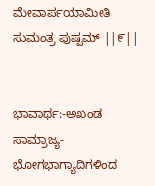ಮೇವಾರ್ಪಯಾಮೀತಿ ಸುಮಂತ್ರ ಪುಷ್ಪಮ್ ||೯||


ಭಾವಾರ್ಥ:-ಅಖಂಡ ಸಾಮ್ರಾಜ್ಯ-ಭೋಗಭಾಗ್ಯಾದಿಗಳಿಂದ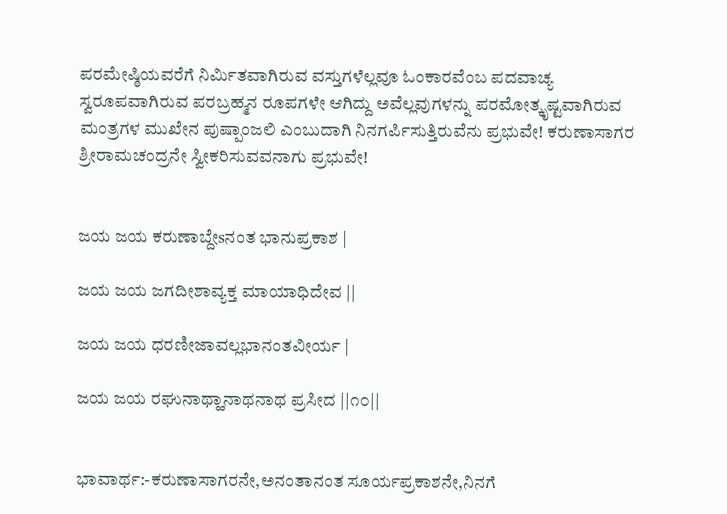ಪರಮೇಷ್ಠಿಯವರೆಗೆ ನಿರ್ಮಿತವಾಗಿರುವ ವಸ್ತುಗಳೆಲ್ಲವೂ ಓಂಕಾರವೆಂಬ ಪದವಾಚ್ಯ ಸ್ವರೂಪವಾಗಿರುವ ಪರಬ್ರಹ್ಮನ ರೂಪಗಳೇ ಆಗಿದ್ದು ಅವೆಲ್ಲವುಗಳನ್ನು ಪರಮೋತ್ಕೃಷ್ಟವಾಗಿರುವ ಮಂತ್ರಗಳ ಮುಖೇನ ಪುಷ್ಪಾಂಜಲಿ ಎಂಬುದಾಗಿ ನಿನಗರ್ಪಿಸುತ್ತಿರುವೆನು ಪ್ರಭುವೇ! ಕರುಣಾಸಾಗರ ಶ್ರೀರಾಮಚಂದ್ರನೇ ಸ್ವೀಕರಿಸುವವನಾಗು ಪ್ರಭುವೇ!


ಜಯ ಜಯ ಕರುಣಾಬ್ದೇsನಂತ ಭಾನುಪ್ರಕಾಶ |

ಜಯ ಜಯ ಜಗದೀಶಾವ್ಯಕ್ತ ಮಾಯಾಧಿದೇವ ||

ಜಯ ಜಯ ಧರಣೀಜಾವಲ್ಲಭಾನಂತವೀರ್ಯ |

ಜಯ ಜಯ ರಘುನಾಥ್ಹಾನಾಥನಾಥ ಪ್ರಸೀದ ||೧೦||


ಭಾವಾರ್ಥ:-ಕರುಣಾಸಾಗರನೇ,ಅನಂತಾನಂತ ಸೂರ್ಯಪ್ರಕಾಶನೇ,ನಿನಗೆ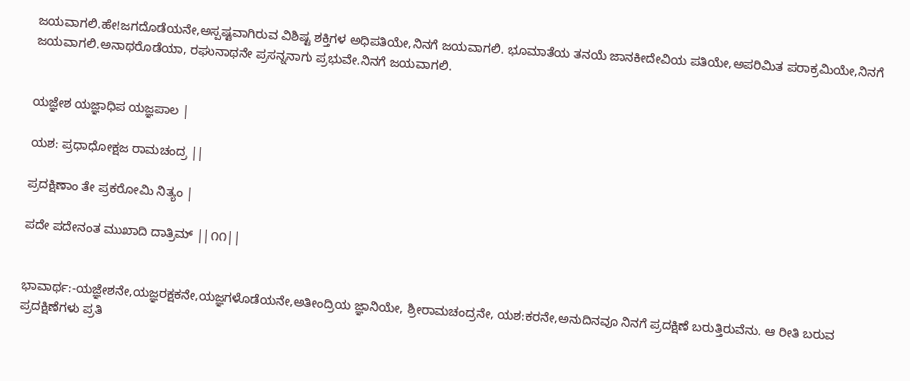ಜಯವಾಗಲಿ.ಹೇ!ಜಗದೊಡೆಯನೇ,ಅಸ್ಪಷ್ಟವಾಗಿರುವ ವಿಶಿಷ್ಟ ಶಕ್ತಿಗಳ ಅಧಿಪತಿಯೇ,ನಿನಗೆ ಜಯವಾಗಲಿ. ಭೂಮಾತೆಯ ತನಯೆ ಜಾನಕೀದೇವಿಯ ಪತಿಯೇ,ಅಪರಿಮಿತ ಪರಾಕ್ರಮಿಯೇ,ನಿನಗೆ ಜಯವಾಗಲಿ.ಅನಾಥರೊಡೆಯಾ, ರಘುನಾಥನೇ ಪ್ರಸನ್ನನಾಗು ಪ್ರಭುವೇ.ನಿನಗೆ ಜಯವಾಗಲಿ.


ಯಜ್ಞೇಶ ಯಜ್ಞಾಧಿಪ ಯಜ್ಞಪಾಲ |

ಯಶ: ಪ್ರಧಾಧೋಕ್ಷಜ ರಾಮಚಂದ್ರ ||

ಪ್ರದಕ್ಷಿಣಾಂ ತೇ ಪ್ರಕರೋಮಿ ನಿತ್ಯಂ |

ಪದೇ ಪದೇನಂತ ಮುಖಾದಿ ದಾತ್ರಿಮ್ ||೧೧||


ಭಾವಾರ್ಥ:-ಯಜ್ಞೇಶನೇ,ಯಜ್ಞರಕ್ಷಕನೇ,ಯಜ್ಞಗಳೊಡೆಯನೇ,ಅತೀಂದ್ರಿಯ ಜ್ಞಾನಿಯೇ, ಶ್ರೀರಾಮಚಂದ್ರನೇ, ಯಶ:ಕರನೇ,ಅನುದಿನವೂ ನಿನಗೆ ಪ್ರದಕ್ಷಿಣೆ ಬರುತ್ತಿರುವೆನು. ಆ ರೀತಿ ಬರುವ ಪ್ರದಕ್ಷಿಣೆಗಳು ಪ್ರತಿ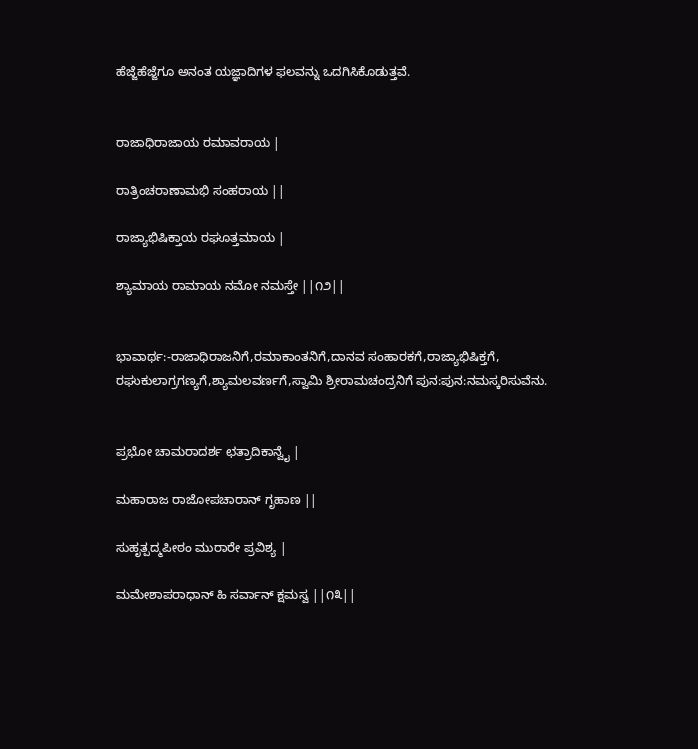ಹೆಜ್ಜೆಹೆಜ್ಜೆಗೂ ಅನಂತ ಯಜ್ಞಾದಿಗಳ ಫಲವನ್ನು ಒದಗಿಸಿಕೊಡುತ್ತವೆ.


ರಾಜಾಧಿರಾಜಾಯ ರಮಾವರಾಯ |

ರಾತ್ರಿಂಚರಾಣಾಮಭಿ ಸಂಹರಾಯ ||

ರಾಜ್ಯಾಭಿಷಿಕ್ತಾಯ ರಘೂತ್ತಮಾಯ |

ಶ್ಯಾಮಾಯ ರಾಮಾಯ ನಮೋ ನಮಸ್ತೇ ||೧೨||


ಭಾವಾರ್ಥ:-ರಾಜಾಧಿರಾಜನಿಗೆ,ರಮಾಕಾಂತನಿಗೆ,ದಾನವ ಸಂಹಾರಕಗೆ,ರಾಜ್ಯಾಭಿಷಿಕ್ತಗೆ, ರಘುಕುಲಾಗ್ರಗಣ್ಯಗೆ,ಶ್ಯಾಮಲವರ್ಣಗೆ,ಸ್ವಾಮಿ ಶ್ರೀರಾಮಚಂದ್ರನಿಗೆ ಪುನ:ಪುನ:ನಮಸ್ಕರಿಸುವೆನು.


ಪ್ರಭೋ ಚಾಮರಾದರ್ಶ ಛತ್ರಾದಿಕಾನ್ವೈ |

ಮಹಾರಾಜ ರಾಜೋಪಚಾರಾನ್ ಗೃಹಾಣ ||

ಸುಹೃತ್ಪದ್ಮಪೀಠಂ ಮುರಾರೇ ಪ್ರವಿಶ್ಯ |

ಮಮೇಶಾಪರಾಧಾನ್ ಹಿ ಸರ್ವಾನ್ ಕ್ಷಮಸ್ವ ||೧೩||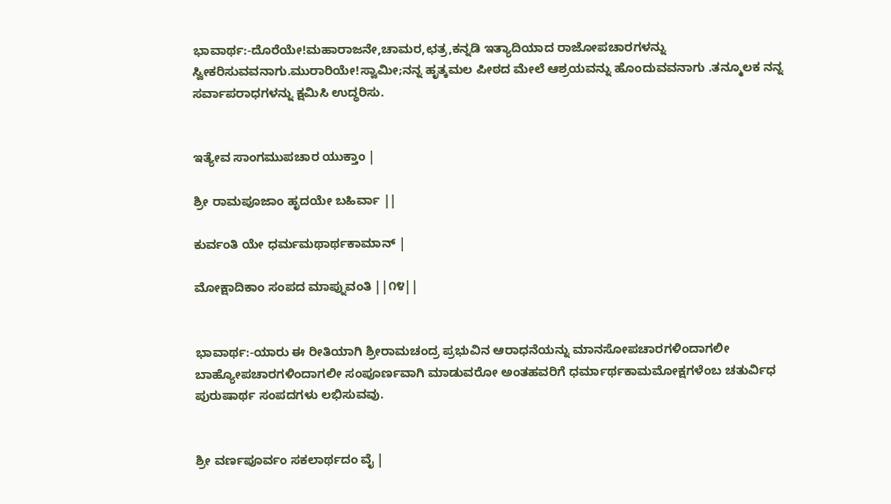ಭಾವಾರ್ಥ:-ದೊರೆಯೇ!ಮಹಾರಾಜನೇ,ಚಾಮರ,ಛತ್ರ,ಕನ್ನಡಿ ಇತ್ಯಾದಿಯಾದ ರಾಜೋಪಚಾರಗಳನ್ನು ಸ್ವೀಕರಿಸುವವನಾಗು.ಮುರಾರಿಯೇ!ಸ್ವಾಮೀ;ನನ್ನ ಹೃತ್ಕಮಲ ಪೀಠದ ಮೇಲೆ ಆಶ್ರಯವನ್ನು ಹೊಂದುವವನಾಗು .ತನ್ಮೂಲಕ ನನ್ನ ಸರ್ವಾಪರಾಧಗಳನ್ನು ಕ್ಷಮಿಸಿ ಉದ್ಧರಿಸು.


ಇತ್ಯೇವ ಸಾಂಗಮುಪಚಾರ ಯುಕ್ತಾಂ |

ಶ್ರೀ ರಾಮಪೂಜಾಂ ಹೃದಯೇ ಬಹಿರ್ವಾ ||

ಕುರ್ವಂತಿ ಯೇ ಧರ್ಮಮಥಾರ್ಥಕಾಮಾನ್ |

ಮೋಕ್ಷಾದಿಕಾಂ ಸಂಪದ ಮಾಪ್ನುವಂತಿ ||೧೪||


ಭಾವಾರ್ಥ:-ಯಾರು ಈ ರೀತಿಯಾಗಿ ಶ್ರೀರಾಮಚಂದ್ರ ಪ್ರಭುವಿನ ಆರಾಧನೆಯನ್ನು ಮಾನಸೋಪಚಾರಗಳಿಂದಾಗಲೀ ಬಾಹ್ಯೋಪಚಾರಗಳಿಂದಾಗಲೀ ಸಂಪೂರ್ಣವಾಗಿ ಮಾಡುವರೋ ಅಂತಹವರಿಗೆ ಧರ್ಮಾರ್ಥಕಾಮಮೋಕ್ಷಗಳೆಂಬ ಚತುರ್ವಿಧ ಪುರುಷಾರ್ಥ ಸಂಪದಗಳು ಲಭಿಸುವವು.


ಶ್ರೀ ವರ್ಣಪೂರ್ವಂ ಸಕಲಾರ್ಥದಂ ವೈ |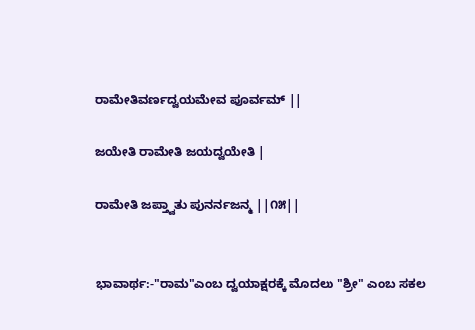ರಾಮೇತಿವರ್ಣದ್ವಯಮೇವ ಪೂರ್ವಮ್ ||

ಜಯೇತಿ ರಾಮೇತಿ ಜಯದ್ವಯೇತಿ |

ರಾಮೇತಿ ಜಪ್ತ್ವಾತು ಪುನರ್ನಜನ್ಮ ||೧೫||


ಭಾವಾರ್ಥ:-"ರಾಮ"ಎಂಬ ದ್ವಯಾಕ್ಷರಕ್ಕೆ ಮೊದಲು "ಶ್ರೀ" ಎಂಬ ಸಕಲ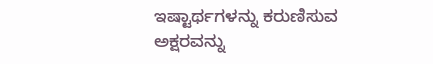ಇಷ್ಟಾರ್ಥಗಳನ್ನು ಕರುಣಿಸುವ ಅಕ್ಷರವನ್ನು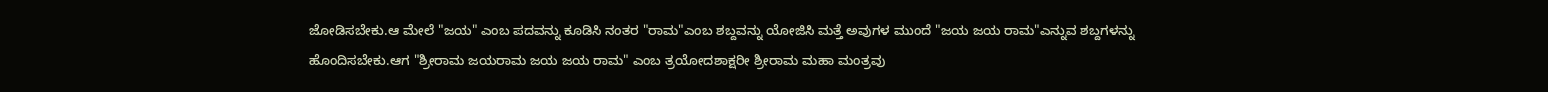ಜೋಡಿಸಬೇಕು.ಆ ಮೇಲೆ "ಜಯ" ಎಂಬ ಪದವನ್ನು ಕೂಡಿಸಿ ನಂತರ "ರಾಮ"ಎಂಬ ಶಬ್ದವನ್ನು ಯೋಜಿಸಿ ಮತ್ತೆ ಅವುಗಳ ಮುಂದೆ "ಜಯ ಜಯ ರಾಮ"ಎನ್ನುವ ಶಬ್ದಗಳನ್ನು ಹೊಂದಿಸಬೇಕು.ಆಗ "ಶ್ರೀರಾಮ ಜಯರಾಮ ಜಯ ಜಯ ರಾಮ" ಎಂಬ ತ್ರಯೋದಶಾಕ್ಷರೀ ಶ್ರೀರಾಮ ಮಹಾ ಮಂತ್ರವು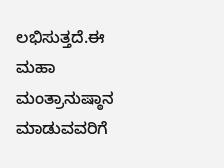ಲಭಿಸುತ್ತದೆ.ಈ ಮಹಾ ಮಂತ್ರಾನುಷ್ಠಾನ ಮಾಡುವವರಿಗೆ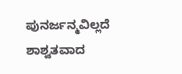ಪುನರ್ಜನ್ಮವಿಲ್ಲದೆ ಶಾಶ್ವತವಾದ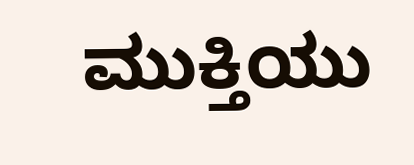ಮುಕ್ತಿಯು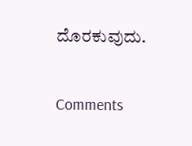ದೊರಕುವುದು.

Comments